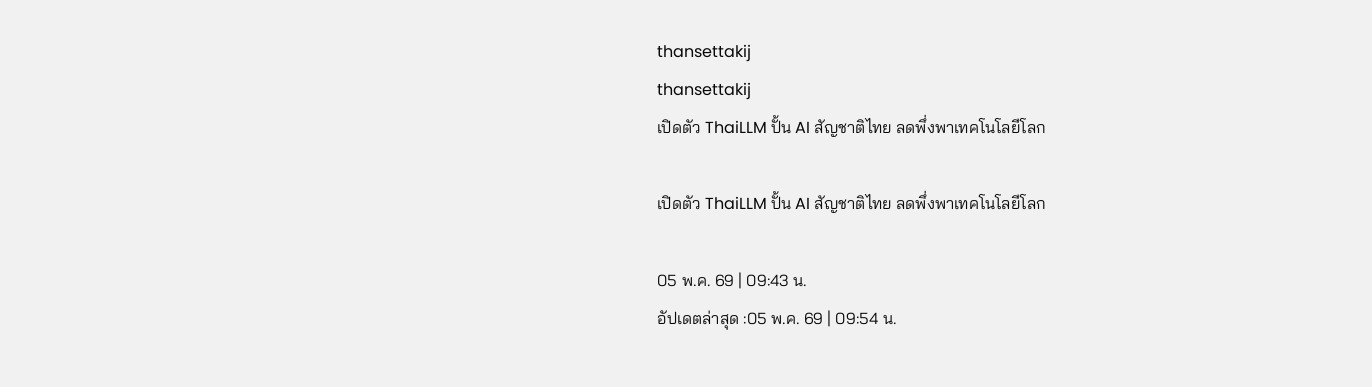thansettakij
thansettakij
เปิดตัว ThaiLLM ปั้น AI สัญชาติไทย ลดพึ่งพาเทคโนโลยีโลก

เปิดตัว ThaiLLM ปั้น AI สัญชาติไทย ลดพึ่งพาเทคโนโลยีโลก

05 พ.ค. 69 | 09:43 น.
อัปเดตล่าสุด :05 พ.ค. 69 | 09:54 น.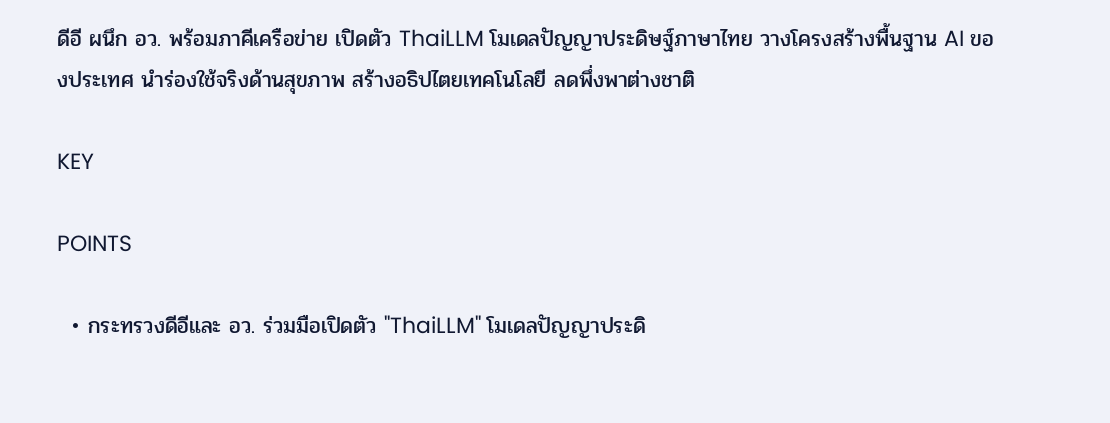ดีอี ผนึก อว. พร้อมภาคีเครือข่าย เปิดตัว ThaiLLM โมเดลปัญญาประดิษฐ์ภาษาไทย วางโครงสร้างพื้นฐาน AI ของประเทศ นำร่องใช้จริงด้านสุขภาพ สร้างอธิปไตยเทคโนโลยี ลดพึ่งพาต่างชาติ

KEY

POINTS

  • กระทรวงดีอีและ อว. ร่วมมือเปิดตัว "ThaiLLM" โมเดลปัญญาประดิ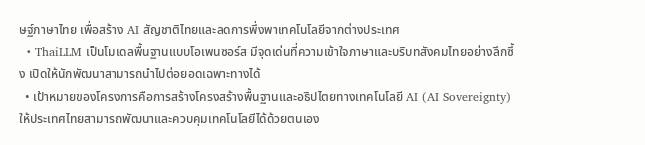ษฐ์ภาษาไทย เพื่อสร้าง AI สัญชาติไทยและลดการพึ่งพาเทคโนโลยีจากต่างประเทศ
  • ThaiLLM เป็นโมเดลพื้นฐานแบบโอเพนซอร์ส มีจุดเด่นที่ความเข้าใจภาษาและบริบทสังคมไทยอย่างลึกซึ้ง เปิดให้นักพัฒนาสามารถนำไปต่อยอดเฉพาะทางได้
  • เป้าหมายของโครงการคือการสร้างโครงสร้างพื้นฐานและอธิปไตยทางเทคโนโลยี AI (AI Sovereignty) ให้ประเทศไทยสามารถพัฒนาและควบคุมเทคโนโลยีได้ด้วยตนเอง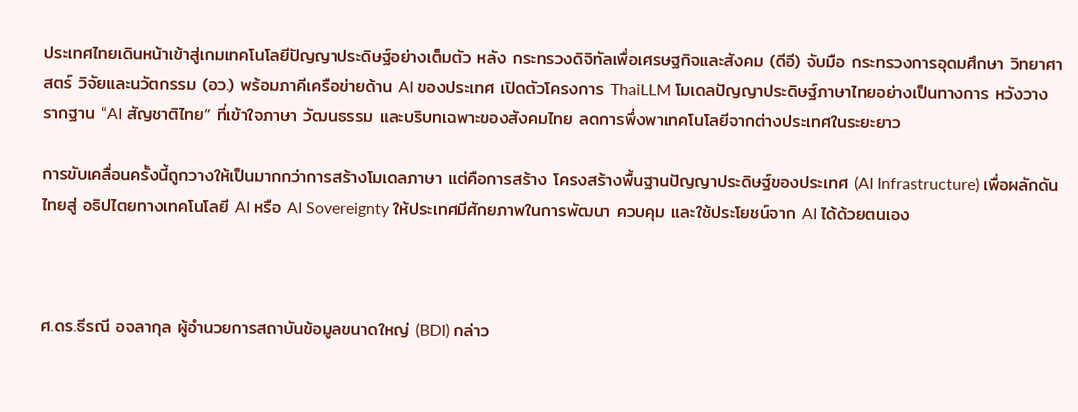ประเทศไทยเดินหน้าเข้าสู่เกมเทคโนโลยีปัญญาประดิษฐ์อย่างเต็มตัว หลัง กระทรวงดิจิทัลเพื่อเศรษฐกิจและสังคม (ดีอี) จับมือ กระทรวงการอุดมศึกษา วิทยาศาสตร์ วิจัยและนวัตกรรม (อว.) พร้อมภาคีเครือข่ายด้าน AI ของประเทศ เปิดตัวโครงการ ThaiLLM โมเดลปัญญาประดิษฐ์ภาษาไทยอย่างเป็นทางการ หวังวางรากฐาน “AI สัญชาติไทย” ที่เข้าใจภาษา วัฒนธรรม และบริบทเฉพาะของสังคมไทย ลดการพึ่งพาเทคโนโลยีจากต่างประเทศในระยะยาว

การขับเคลื่อนครั้งนี้ถูกวางให้เป็นมากกว่าการสร้างโมเดลภาษา แต่คือการสร้าง โครงสร้างพื้นฐานปัญญาประดิษฐ์ของประเทศ (AI Infrastructure) เพื่อผลักดันไทยสู่ อธิปไตยทางเทคโนโลยี AI หรือ AI Sovereignty ให้ประเทศมีศักยภาพในการพัฒนา ควบคุม และใช้ประโยชน์จาก AI ได้ด้วยตนเอง



ศ.ดร.ธีรณี อจลากุล ผู้อำนวยการสถาบันข้อมูลขนาดใหญ่ (BDI) กล่าว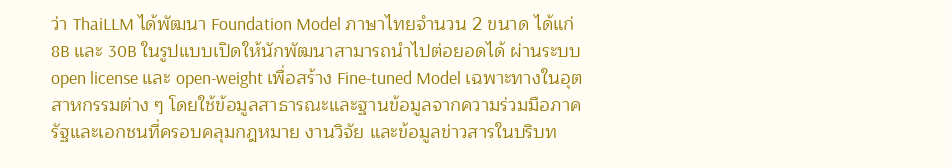ว่า ThaiLLM ได้พัฒนา Foundation Model ภาษาไทยจำนวน 2 ขนาด ได้แก่ 8B และ 30B ในรูปแบบเปิดให้นักพัฒนาสามารถนำไปต่อยอดได้ ผ่านระบบ open license และ open-weight เพื่อสร้าง Fine-tuned Model เฉพาะทางในอุตสาหกรรมต่าง ๆ โดยใช้ข้อมูลสาธารณะและฐานข้อมูลจากความร่วมมือภาครัฐและเอกชนที่ครอบคลุมกฎหมาย งานวิจัย และข้อมูลข่าวสารในบริบท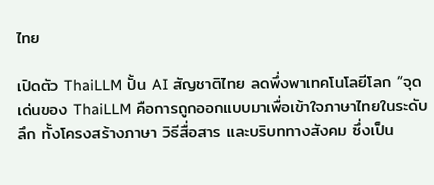ไทย

เปิดตัว ThaiLLM ปั้น AI สัญชาติไทย ลดพึ่งพาเทคโนโลยีโลก “จุดเด่นของ ThaiLLM คือการถูกออกแบบมาเพื่อเข้าใจภาษาไทยในระดับลึก ทั้งโครงสร้างภาษา วิธีสื่อสาร และบริบททางสังคม ซึ่งเป็น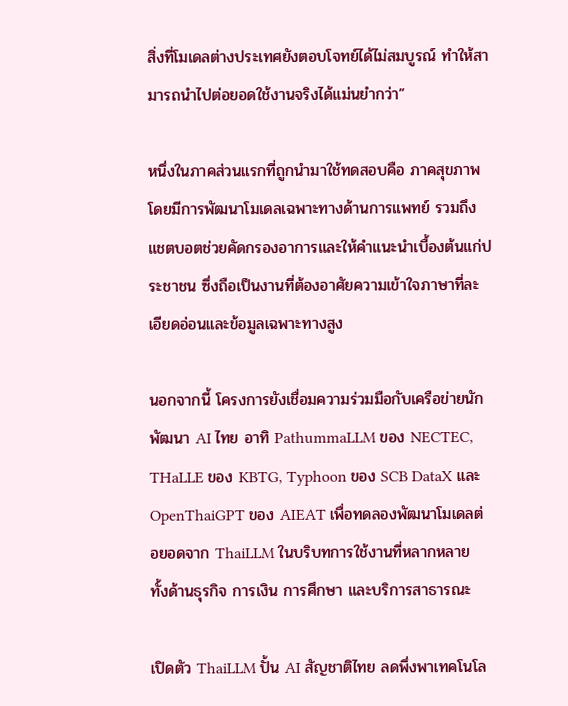สิ่งที่โมเดลต่างประเทศยังตอบโจทย์ได้ไม่สมบูรณ์ ทำให้สามารถนำไปต่อยอดใช้งานจริงได้แม่นยำกว่า”

หนึ่งในภาคส่วนแรกที่ถูกนำมาใช้ทดสอบคือ ภาคสุขภาพ โดยมีการพัฒนาโมเดลเฉพาะทางด้านการแพทย์ รวมถึงแชตบอตช่วยคัดกรองอาการและให้คำแนะนำเบื้องต้นแก่ประชาชน ซึ่งถือเป็นงานที่ต้องอาศัยความเข้าใจภาษาที่ละเอียดอ่อนและข้อมูลเฉพาะทางสูง

นอกจากนี้ โครงการยังเชื่อมความร่วมมือกับเครือข่ายนักพัฒนา AI ไทย อาทิ PathummaLLM ของ NECTEC, THaLLE ของ KBTG, Typhoon ของ SCB DataX และ OpenThaiGPT ของ AIEAT เพื่อทดลองพัฒนาโมเดลต่อยอดจาก ThaiLLM ในบริบทการใช้งานที่หลากหลาย ทั้งด้านธุรกิจ การเงิน การศึกษา และบริการสาธารณะ

เปิดตัว ThaiLLM ปั้น AI สัญชาติไทย ลดพึ่งพาเทคโนโล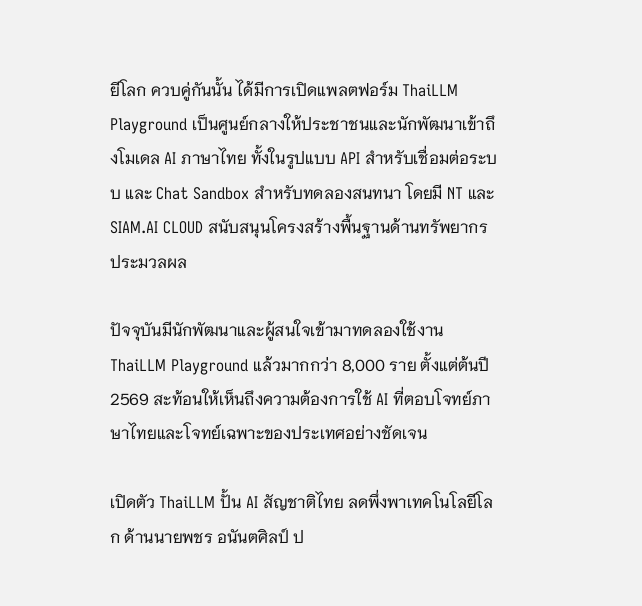ยีโลก ควบคู่กันนั้น ได้มีการเปิดแพลตฟอร์ม ThaiLLM Playground เป็นศูนย์กลางให้ประชาชนและนักพัฒนาเข้าถึงโมเดล AI ภาษาไทย ทั้งในรูปแบบ API สำหรับเชื่อมต่อระบบ และ Chat Sandbox สำหรับทดลองสนทนา โดยมี NT และ SIAM.AI CLOUD สนับสนุนโครงสร้างพื้นฐานด้านทรัพยากรประมวลผล

ปัจจุบันมีนักพัฒนาและผู้สนใจเข้ามาทดลองใช้งาน ThaiLLM Playground แล้วมากกว่า 8,000 ราย ตั้งแต่ต้นปี 2569 สะท้อนให้เห็นถึงความต้องการใช้ AI ที่ตอบโจทย์ภาษาไทยและโจทย์เฉพาะของประเทศอย่างชัดเจน

เปิดตัว ThaiLLM ปั้น AI สัญชาติไทย ลดพึ่งพาเทคโนโลยีโลก ด้านนายพชร อนันตศิลป์ ป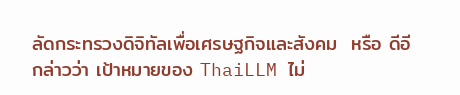ลัดกระทรวงดิจิทัลเพื่อเศรษฐกิจและสังคม  หรือ ดีอี กล่าวว่า เป้าหมายของ ThaiLLM ไม่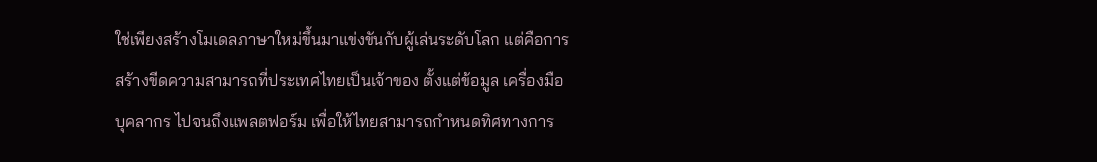ใช่เพียงสร้างโมเดลภาษาใหม่ขึ้นมาแข่งขันกับผู้เล่นระดับโลก แต่คือการสร้างขีดความสามารถที่ประเทศไทยเป็นเจ้าของ ตั้งแต่ข้อมูล เครื่องมือ บุคลากร ไปจนถึงแพลตฟอร์ม เพื่อให้ไทยสามารถกำหนดทิศทางการ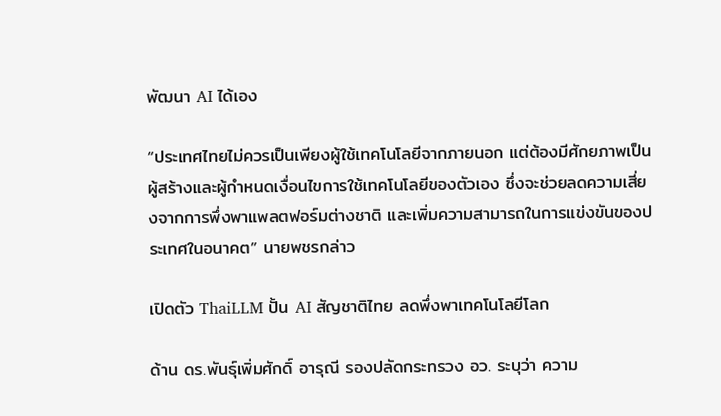พัฒนา AI ได้เอง

“ประเทศไทยไม่ควรเป็นเพียงผู้ใช้เทคโนโลยีจากภายนอก แต่ต้องมีศักยภาพเป็นผู้สร้างและผู้กำหนดเงื่อนไขการใช้เทคโนโลยีของตัวเอง ซึ่งจะช่วยลดความเสี่ยงจากการพึ่งพาแพลตฟอร์มต่างชาติ และเพิ่มความสามารถในการแข่งขันของประเทศในอนาคต” นายพชรกล่าว

เปิดตัว ThaiLLM ปั้น AI สัญชาติไทย ลดพึ่งพาเทคโนโลยีโลก

ด้าน ดร.พันธุ์เพิ่มศักดิ์ อารุณี รองปลัดกระทรวง อว. ระบุว่า ความ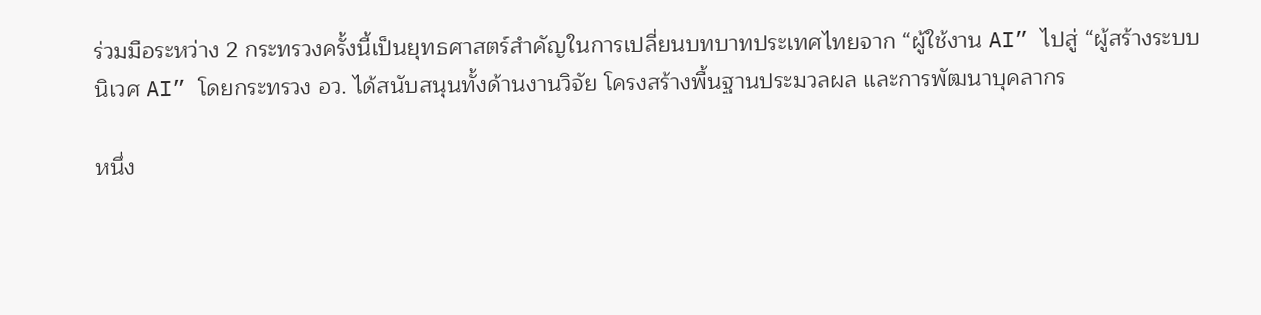ร่วมมือระหว่าง 2 กระทรวงครั้งนี้เป็นยุทธศาสตร์สำคัญในการเปลี่ยนบทบาทประเทศไทยจาก “ผู้ใช้งาน AI” ไปสู่ “ผู้สร้างระบบนิเวศ AI” โดยกระทรวง อว. ได้สนับสนุนทั้งด้านงานวิจัย โครงสร้างพื้นฐานประมวลผล และการพัฒนาบุคลากร

หนึ่ง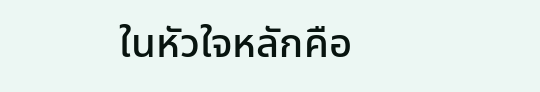ในหัวใจหลักคือ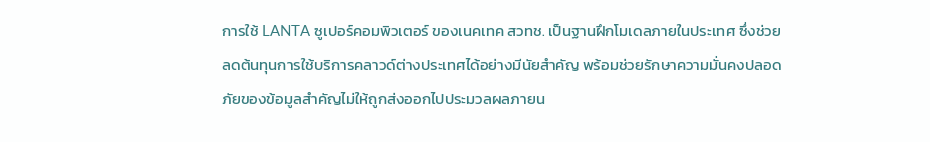การใช้ LANTA ซูเปอร์คอมพิวเตอร์ ของเนคเทค สวทช. เป็นฐานฝึกโมเดลภายในประเทศ ซึ่งช่วยลดต้นทุนการใช้บริการคลาวด์ต่างประเทศได้อย่างมีนัยสำคัญ พร้อมช่วยรักษาความมั่นคงปลอดภัยของข้อมูลสำคัญไม่ให้ถูกส่งออกไปประมวลผลภายน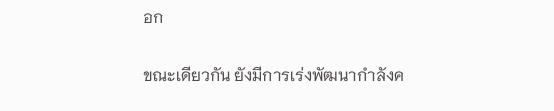อก

ขณะเดียวกัน ยังมีการเร่งพัฒนากำลังค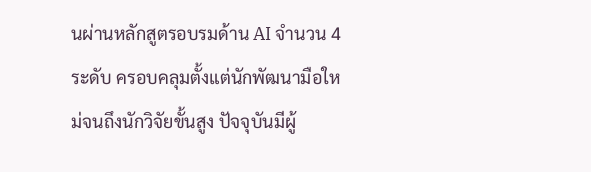นผ่านหลักสูตรอบรมด้าน AI จำนวน 4 ระดับ ครอบคลุมตั้งแต่นักพัฒนามือใหม่จนถึงนักวิจัยขั้นสูง ปัจจุบันมีผู้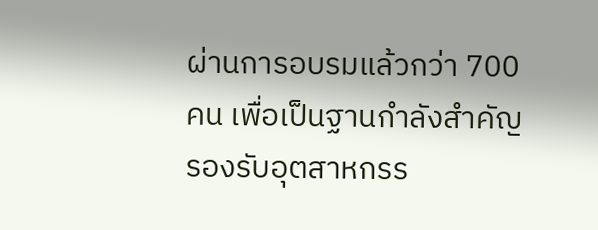ผ่านการอบรมแล้วกว่า 700 คน เพื่อเป็นฐานกำลังสำคัญรองรับอุตสาหกรร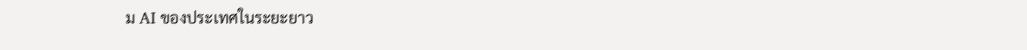ม AI ของประเทศในระยะยาว